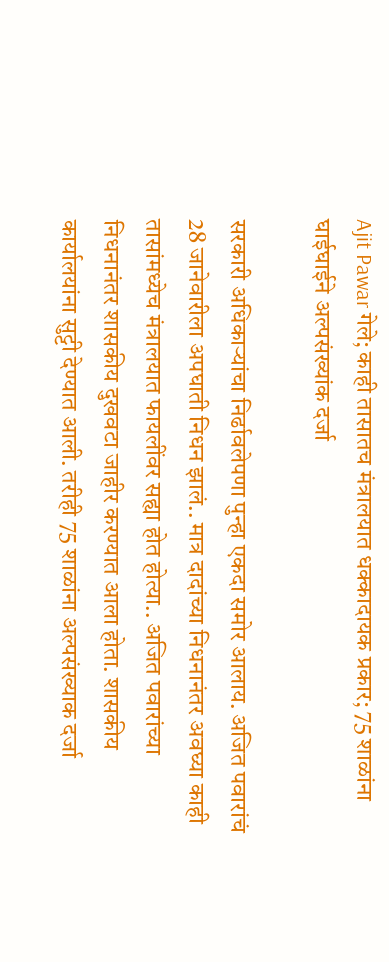Ajit Pawar गेले; काही तासातच मंत्रालयात धक्कादायक प्रकार; 75 शाळांना घाईघाईने अल्पसंख्यांक दर्जा

सरकारी अधिकाऱ्यांचा निर्ढावलेपणा पुन्हा एकदा समोर आलाय. अजित पवारांचं 28 जानेवारीला अपघाती निधन झालं.. मात्र दादांच्या निधनानंतर अवघ्या काही तासांमध्येच मंत्रालयात फायलींवर सह्या होत होत्या.. अजित पवारांच्या निधनानंतर शासकीय दुखवटा जाहीर करण्यात आला होता. शासकीय कार्यालयांना सुट्टी देण्यात आली. तरीही 75 शाळांना अल्पसंख्याक दर्जा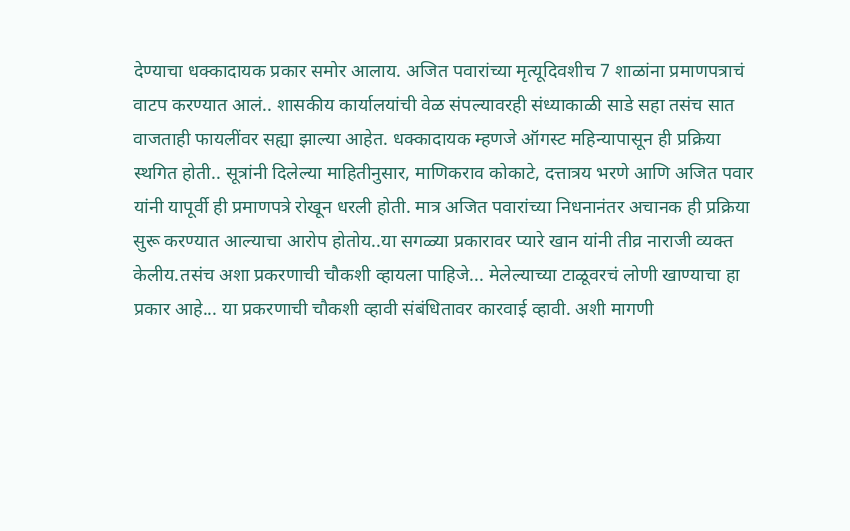देण्याचा धक्कादायक प्रकार समोर आलाय. अजित पवारांच्या मृत्यूदिवशीच 7 शाळांना प्रमाणपत्राचं वाटप करण्यात आलं.. शासकीय कार्यालयांची वेळ संपल्यावरही संध्याकाळी साडे सहा तसंच सात वाजताही फायलींवर सह्या झाल्या आहेत. धक्कादायक म्हणजे ऑगस्ट महिन्यापासून ही प्रक्रिया स्थगित होती.. सूत्रांनी दिलेल्या माहितीनुसार, माणिकराव कोकाटे, दत्तात्रय भरणे आणि अजित पवार यांनी यापूर्वी ही प्रमाणपत्रे रोखून धरली होती. मात्र अजित पवारांच्या निधनानंतर अचानक ही प्रक्रिया सुरू करण्यात आल्याचा आरोप होतोय..या सगळ्या प्रकारावर प्यारे खान यांनी तीव्र नाराजी व्यक्त केलीय.तसंच अशा प्रकरणाची चौकशी व्हायला पाहिजे... मेलेल्याच्या टाळूवरचं लोणी खाण्याचा हा प्रकार आहे... या प्रकरणाची चौकशी व्हावी संबंधितावर कारवाई व्हावी. अशी मागणी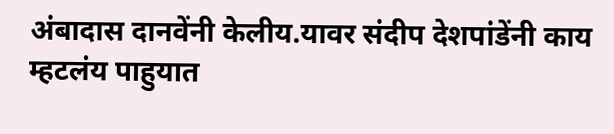अंबादास दानवेंनी केलीय.यावर संदीप देशपांडेंनी काय म्हटलंय पाहुयात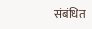संबंधित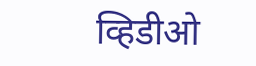व्हिडीओ